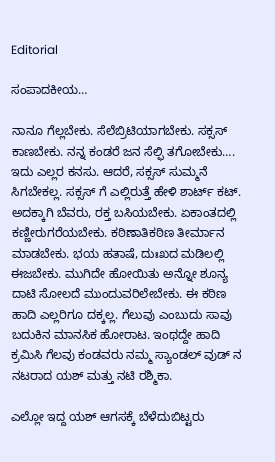Editorial

ಸಂಪಾದಕೀಯ…

ನಾನೂ ಗೆಲ್ಲಬೇಕು. ಸೆಲೆಬ್ರಿಟಿಯಾಗಬೇಕು. ಸಕ್ಸಸ್‌ ಕಾಣಬೇಕು. ನನ್ನ ಕಂಡರೆ ಜನ ಸೆಲ್ಫಿ ತಗೋಬೇಕು…. ಇದು ಎಲ್ಲರ ಕನಸು. ಆದರೆ, ಸಕ್ಸಸ್‌ ಸುಮ್ಮನೆ ಸಿಗಬೇಕಲ್ಲ. ಸಕ್ಸಸ್‌ ಗೆ ಎಲ್ಲಿರುತ್ತೆ ಹೇಳಿ ಶಾರ್ಟ್‌ ಕಟ್. ಅದಕ್ಕಾಗಿ ಬೆವರು, ರಕ್ತ ಬಸಿಯಬೇಕು. ಏಕಾಂತದಲ್ಲಿ ಕಣ್ಣೀರುಗರೆಯಬೇಕು. ಕಠಿಣಾತಿಕಠಿಣ ತೀರ್ಮಾನ ಮಾಡಬೇಕು. ಭಯ ಹತಾಷೆ, ದುಃಖದ ಮಡಿಲಲ್ಲಿ ಈಜಬೇಕು. ಮುಗಿದೇ ಹೋಯಿತು ಅನ್ನೋ ಶೂನ್ಯ ದಾಟಿ ಸೋಲದೆ ಮುಂದುವರಿಲೇಬೇಕು. ಈ ಕಠಿಣ ಹಾದಿ ಎಲ್ಲರಿಗೂ ದಕ್ಕಲ್ಲ. ಗೆಲುವು ಎಂಬುದು ಸಾವು ಬದುಕಿನ ಮಾನಸಿಕ ಹೋರಾಟ. ಇಂಥದ್ದೇ ಹಾದಿ ಕ್ರಮಿಸಿ ಗೆಲವು ಕಂಡವರು ನಮ್ಮ ಸ್ಯಾಂಡಲ್‌ ವುಡ್‌ ನ ನಟರಾದ ಯಶ್‌ ಮತ್ತು ನಟಿ ರಶ್ಮಿಕಾ.

ಎಲ್ಲೋ ಇದ್ದ ಯಶ್‌ ಆಗಸಕ್ಕೆ ಬೆಳೆದುಬಿಟ್ಟರು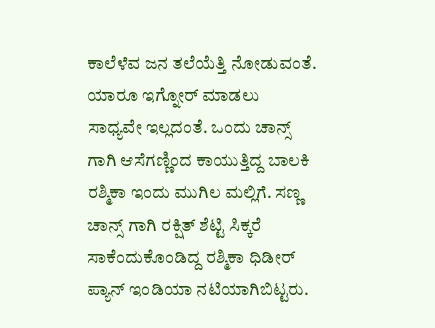ಕಾಲೆಳೆವ ಜನ ತಲೆಯೆತ್ತಿ ನೋಡುವಂತೆ. ಯಾರೂ ಇಗ್ನೋರ್ ಮಾಡಲು ಸಾಧ್ಯವೇ ಇಲ್ಲದಂತೆ. ಒಂದು ಚಾನ್ಸ್‌ ಗಾಗಿ‌ ಆಸೆಗಣ್ಣಿಂದ ಕಾಯುತ್ತಿದ್ದ ಬಾಲಕಿ ರಶ್ಮಿಕಾ ಇಂದು ಮುಗಿಲ ಮಲ್ಲಿಗೆ. ಸಣ್ಣ ಚಾನ್ಸ್‌ ಗಾಗಿ ರಕ್ಷಿತ್ ಶೆಟ್ಟಿ ಸಿಕ್ಕರೆ ಸಾಕೆಂದುಕೊಂಡಿದ್ದ ರಶ್ಮಿಕಾ ಧಿಡೀರ್‌ ಪ್ಯಾನ್‌ ಇಂಡಿಯಾ ನಟಿಯಾಗಿಬಿಟ್ಟರು.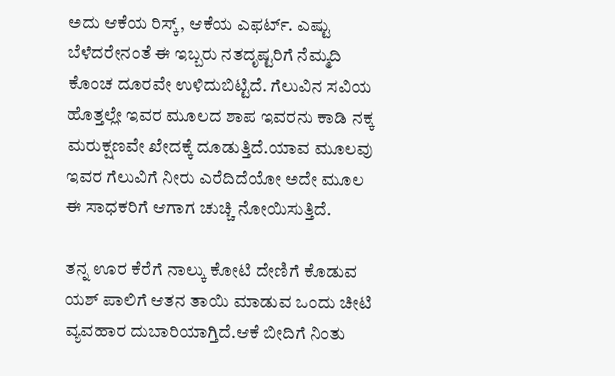ಅದು ಆಕೆಯ ರಿಸ್ಕ್‌, ಆಕೆಯ ಎಫರ್ಟ್‌. ಎಷ್ಟು ಬೆಳೆದರೇನಂತೆ ಈ ಇಬ್ಬರು ನತದೃಷ್ಟರಿಗೆ ನೆಮ್ಮದಿ ಕೊಂಚ ದೂರವೇ ಉಳಿದುಬಿಟ್ಟಿದೆ. ಗೆಲುವಿನ ಸವಿಯ ಹೊತ್ತಲ್ಲೇ ಇವರ ಮೂಲದ ಶಾಪ ಇವರನು ಕಾಡಿ ನಕ್ಕ ಮರುಕ್ಷಣವೇ ಖೇದಕ್ಕೆ ದೂಡುತ್ತಿದೆ.ಯಾವ ಮೂಲವು ಇವರ ಗೆಲುವಿಗೆ ನೀರು ಎರೆದಿದೆಯೋ ಅದೇ ಮೂಲ ಈ ಸಾಧಕರಿಗೆ ಆಗಾಗ ಚುಚ್ಚಿ ನೋಯಿಸುತ್ತಿದೆ.

ತನ್ನ ಊರ ಕೆರೆಗೆ ನಾಲ್ಕು ಕೋಟಿ ದೇಣಿಗೆ ಕೊಡುವ ಯಶ್ ಪಾಲಿಗೆ ಆತನ ತಾಯಿ ಮಾಡುವ ಒಂದು ಚೀಟಿ ವ್ಯವಹಾರ ದುಬಾರಿಯಾಗ್ತಿದೆ.ಆಕೆ ಬೀದಿಗೆ ನಿಂತು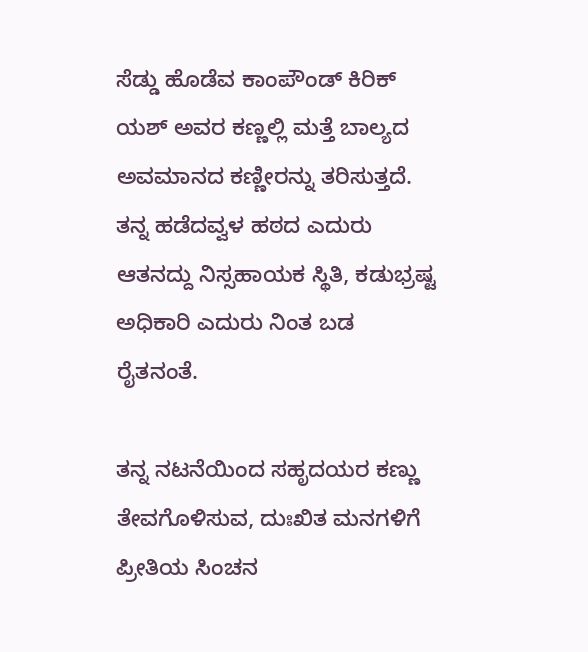ಸೆಡ್ಡು ಹೊಡೆವ ಕಾಂಪೌಂಡ್‌ ಕಿರಿಕ್‌ ಯಶ್ ಅವರ ಕಣ್ಣಲ್ಲಿ ಮತ್ತೆ ಬಾಲ್ಯದ ಅವಮಾನದ ಕಣ್ಣೀರನ್ನು ತರಿಸುತ್ತದೆ. ತನ್ನ ಹಡೆದವ್ವಳ ಹಠದ ಎದುರು ಆತನದ್ದು ನಿಸ್ಸಹಾಯಕ ಸ್ಥಿತಿ, ಕಡುಭ್ರಷ್ಟ ಅಧಿಕಾರಿ ಎದುರು ನಿಂತ ಬಡ ರೈತನಂತೆ.

ತನ್ನ ನಟನೆಯಿಂದ ಸಹೃದಯರ ಕಣ್ಣು ತೇವಗೊಳಿಸುವ, ದುಃಖಿತ ಮನಗಳಿಗೆ ಪ್ರೀತಿಯ ಸಿಂಚನ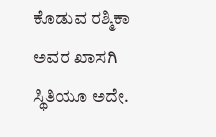ಕೊಡುವ ರಶ್ಮಿಕಾ ಅವರ ಖಾಸಗಿ ಸ್ಥಿತಿಯೂ ಅದೇ.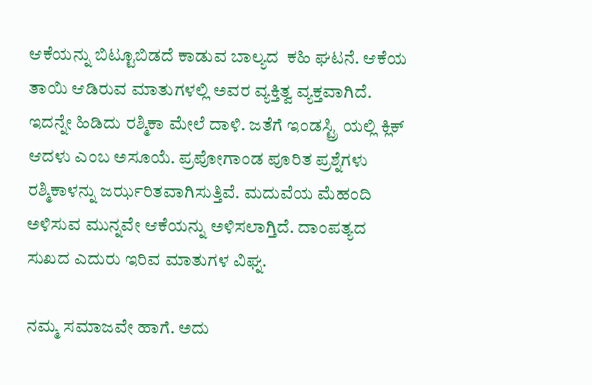ಆಕೆಯನ್ನು ಬಿಟ್ಟೂಬಿಡದೆ ಕಾಡುವ ಬಾಲ್ಯದ ‌ ಕಹಿ ಘಟನೆ. ಆಕೆಯ ತಾಯಿ ಆಡಿರುವ ಮಾತುಗಳಲ್ಲಿ ಅವರ ವ್ಯಕ್ತಿತ್ವ ವ್ಯಕ್ತವಾಗಿದೆ. ಇದನ್ನೇ ಹಿಡಿದು ರಶ್ಮಿಕಾ ಮೇಲೆ ದಾಳಿ. ಜತೆಗೆ ಇಂಡಸ್ಟ್ರಿ ಯಲ್ಲಿ ಕ್ಲಿಕ್‌ ಆದಳು ಎಂಬ ಅಸೂಯೆ. ಪ್ರಪೋಗಾಂಡ ಪೂರಿತ ಪ್ರಶ್ನೆಗಳು ರಶ್ಮಿಕಾಳನ್ನು ಜರ್ಝರಿತವಾಗಿಸುತ್ತಿವೆ. ಮದುವೆಯ ಮೆಹಂದಿ ಅಳಿಸುವ ಮುನ್ನವೇ ಆಕೆಯನ್ನು ಅಳಿಸಲಾಗ್ತಿದೆ. ದಾಂಪತ್ಯದ ಸುಖದ ಎದುರು ಇರಿವ ಮಾತುಗಳ ವಿಘ್ನ.

ನಮ್ಮ ಸಮಾಜವೇ ಹಾಗೆ. ಅದು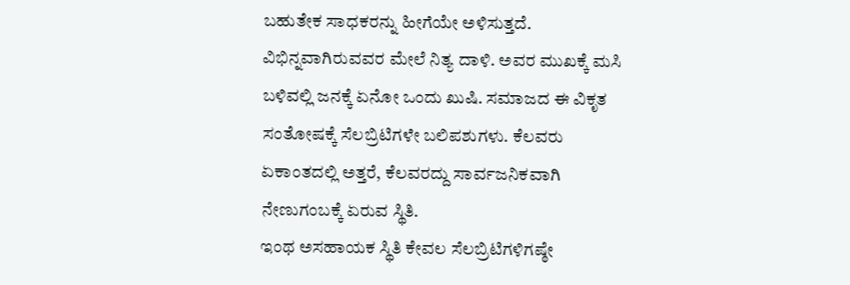ಬಹುತೇಕ ಸಾಧಕರನ್ನು ಹೀಗೆಯೇ ಅಳಿಸುತ್ತದೆ. ವಿಭಿನ್ನವಾಗಿರುವವರ ಮೇಲೆ ನಿತ್ಯ ದಾಳಿ. ಅವರ ಮುಖಕ್ಕೆ ಮಸಿ ಬಳಿವಲ್ಲಿ ಜನಕ್ಕೆ ಏನೋ ಒಂದು ಖುಷಿ. ಸಮಾಜದ ಈ ವಿಕೃತ ಸಂತೋಷಕ್ಕೆ ಸೆಲಬ್ರಿಟಿಗಳೇ ಬಲಿಪಶುಗಳು. ಕೆಲವರು ಏಕಾಂತದಲ್ಲಿ ಅತ್ತರೆ, ಕೆಲವರದ್ದು ಸಾರ್ವಜನಿಕವಾಗಿ ನೇಣುಗಂಬಕ್ಕೆ ಏರುವ ಸ್ಥಿತಿ.
ಇಂಥ ಅಸಹಾಯಕ ಸ್ಥಿತಿ ಕೇವಲ ಸೆಲಬ್ರಿಟಿಗಳಿಗಷ್ಠೇ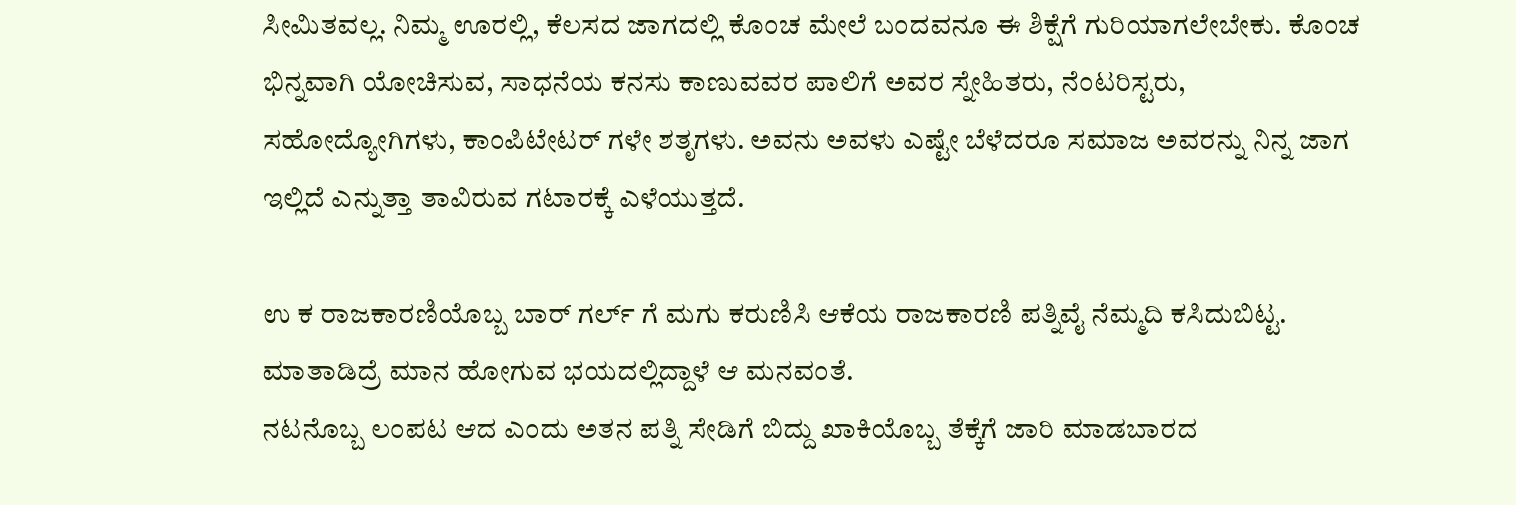ಸೀಮಿತವಲ್ಲ. ನಿಮ್ಮ ಊರಲ್ಲಿ, ಕೆಲಸದ ಜಾಗದಲ್ಲಿ ಕೊಂಚ ಮೇಲೆ ಬಂದವನೂ ಈ ಶಿಕ್ಷೆಗೆ ಗುರಿಯಾಗಲೇಬೇಕು. ಕೊಂಚ ಭಿನ್ನವಾಗಿ ಯೋಚಿಸುವ, ಸಾಧನೆಯ ಕನಸು ಕಾಣುವವರ ಪಾಲಿಗೆ ಅವರ ಸ್ನೇಹಿತರು, ನೆಂಟರಿಸ್ಟರು, ಸಹೋದ್ಯೋಗಿಗಳು, ಕಾಂಪಿಟೇಟರ್‌ ಗಳೇ ಶತೃಗಳು. ಅವನು ಅವಳು ಎಷ್ಟೇ ಬೆಳೆದರೂ ಸಮಾಜ ಅವರನ್ನು ನಿನ್ನ ಜಾಗ ಇಲ್ಲಿದೆ ಎನ್ನುತ್ತಾ ತಾವಿರುವ ಗಟಾರಕ್ಕೆ ಎಳೆಯುತ್ತದೆ.

ಉ ಕ ರಾಜಕಾರಣಿಯೊಬ್ಬ ಬಾರ್ ಗರ್ಲ್ ಗೆ ಮಗು ಕರುಣಿಸಿ ಆಕೆಯ ರಾಜಕಾರಣಿ ಪತ್ನಿವೈ ನೆಮ್ಮದಿ ಕಸಿದುಬಿಟ್ಟ. ಮಾತಾಡಿದ್ರೆ ಮಾನ ಹೋಗುವ ಭಯದಲ್ಲಿದ್ದಾಳೆ ಆ ಮನವಂತೆ.
ನಟನೊಬ್ಬ ಲಂಪಟ ಆದ ಎಂದು ಅತನ ಪತ್ನಿ ಸೇಡಿಗೆ ಬಿದ್ದು ಖಾಕಿಯೊಬ್ಬ ತೆಕ್ಕೆಗೆ ಜಾರಿ ಮಾಡಬಾರದ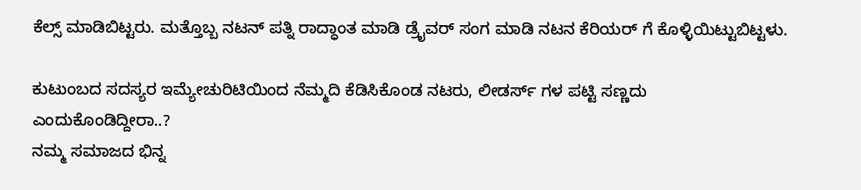ಕೆಲ್ಸ್ ಮಾಡಿಬಿಟ್ಟರು. ಮತ್ತೊಬ್ಬ ನಟನ್ ಪತ್ನಿ ರಾದ್ಧಾಂತ ಮಾಡಿ ಡ್ರೈವರ್ ಸಂಗ ಮಾಡಿ ನಟನ ಕೆರಿಯರ್ ಗೆ ಕೊಳ್ಳಿಯಿಟ್ಟುಬಿಟ್ಟಳು.

ಕುಟುಂಬದ ಸದಸ್ಯರ ಇಮ್ಯೇಚುರಿಟಿಯಿಂದ ನೆಮ್ಮದಿ ಕೆಡಿಸಿಕೊಂಡ ನಟರು, ಲೀಡರ್ಸ್ ಗಳ ಪಟ್ಟಿ ಸಣ್ಣದು ಎಂದುಕೊಂಡಿದ್ದೀರಾ..?
ನಮ್ಮ ಸಮಾಜದ ಭಿನ್ನ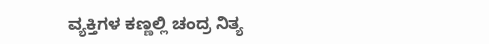ವ್ಯಕ್ತಿಗಳ ಕಣ್ಣಲ್ಲಿ ಚಂದ್ರ ನಿತ್ಯ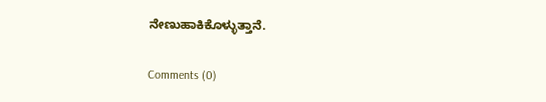ನೇಣುಹಾಕಿಕೊಳ್ಳುತ್ತಾನೆ.

Comments (0)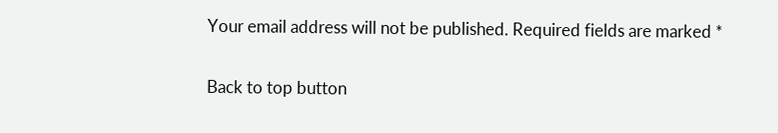Your email address will not be published. Required fields are marked *

Back to top button